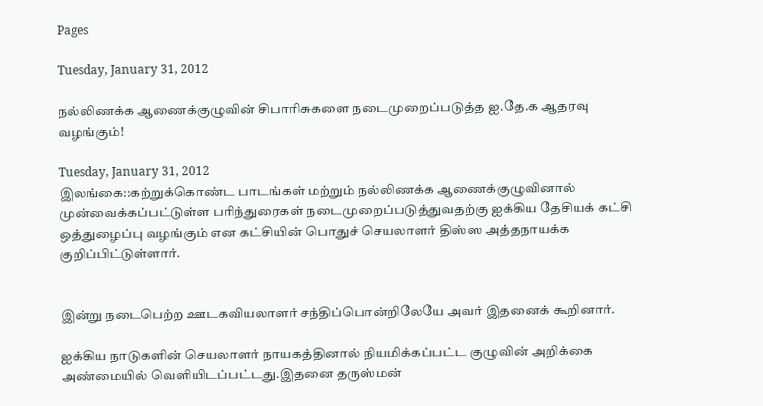Pages

Tuesday, January 31, 2012

நல்லிணக்க ஆணைக்குழுவின் சிபாரிசுகளை நடைமுறைப்படுத்த ஐ.தே.க ஆதரவு வழங்கும்!

Tuesday, January 31, 2012
இலங்கை::கற்றுக்கொண்ட பாடங்கள் மற்றும் நல்லிணக்க ஆணைக்குழுவினால் முன்வைக்கப்பட்டுள்ள பரிந்துரைகள் நடைமுறைப்படுத்துவதற்கு ஐக்கிய தேசியக் கட்சி ஒத்துழைப்பு வழங்கும் என கட்சியின் பொதுச் செயலாளர் திஸ்ஸ அத்தநாயக்க குறிப்பிட்டுள்ளார்.


இன்று நடைபெற்ற ஊடகவியலாளர் சந்திப்பொன்றிலேயே அவர் இதனைக் கூறினார்.

ஐக்கிய நாடுகளின் செயலாளர் நாயகத்தினால் நியமிக்கப்பட்ட குழுவின் அறிக்கை அண்மையில் வெளியிடப்பட்டது.இதனை தருஸ்மன்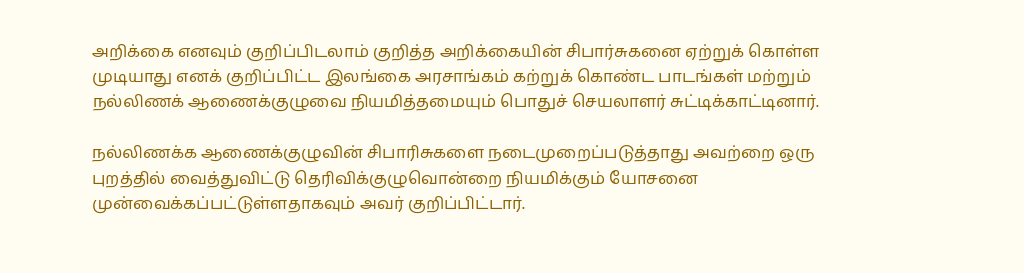அறிக்கை எனவும் குறிப்பிடலாம் குறித்த அறிக்கையின் சிபார்சுகனை ஏற்றுக் கொள்ள முடியாது எனக் குறிப்பிட்ட இலங்கை அரசாங்கம் கற்றுக் கொண்ட பாடங்கள் மற்றும் நல்லிணக் ஆணைக்குழுவை நியமித்தமையும் பொதுச் செயலாளர் சுட்டிக்காட்டினார்.

நல்லிணக்க ஆணைக்குழுவின் சிபாரிசுகளை நடைமுறைப்படுத்தாது அவற்றை ஒரு புறத்தில் வைத்துவிட்டு தெரிவிக்குழுவொன்றை நியமிக்கும் யோசனை முன்வைக்கப்பட்டுள்ளதாகவும் அவர் குறிப்பிட்டார்.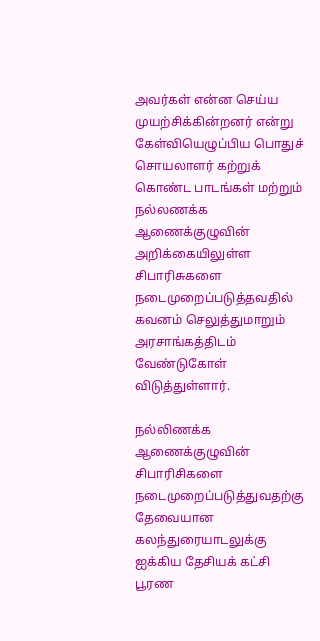அவர்கள் என்ன செய்ய முயற்சிக்கின்றனர் என்று கேள்வியெழுப்பிய பொதுச் சொயலாளர் கற்றுக் கொண்ட பாடங்கள் மற்றும் நல்லணக்க ஆணைக்குழுவின் அறிக்கையிலுள்ள சிபாரிசுகளை நடைமுறைப்படுத்தவதில் கவனம் செலுத்துமாறும் அரசாங்கத்திடம் வேண்டுகோள் விடுத்துள்ளார்.

நல்லிணக்க ஆணைக்குழுவின் சிபாரிசிகளை நடைமுறைப்படுத்துவதற்கு தேவையான கலந்துரையாடலுக்கு ஐக்கிய தேசியக் கட்சி பூரண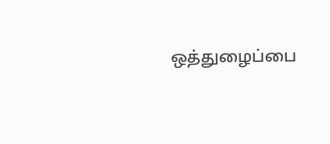ஒத்துழைப்பை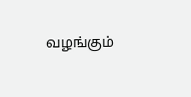வழங்கும்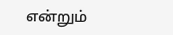என்றும்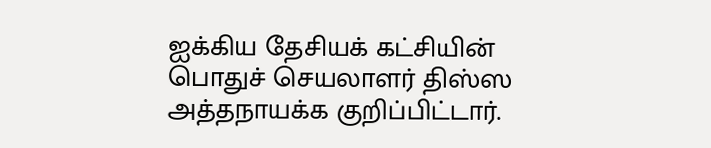ஐக்கிய தேசியக் கட்சியின் பொதுச் செயலாளர் திஸ்ஸ அத்தநாயக்க குறிப்பிட்டார்.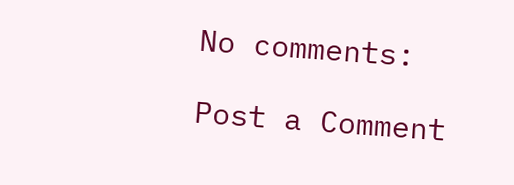No comments:

Post a Comment